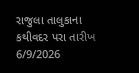રાજુલા તાલુકાના કથીવદર પરા તારીખ 6/9/2026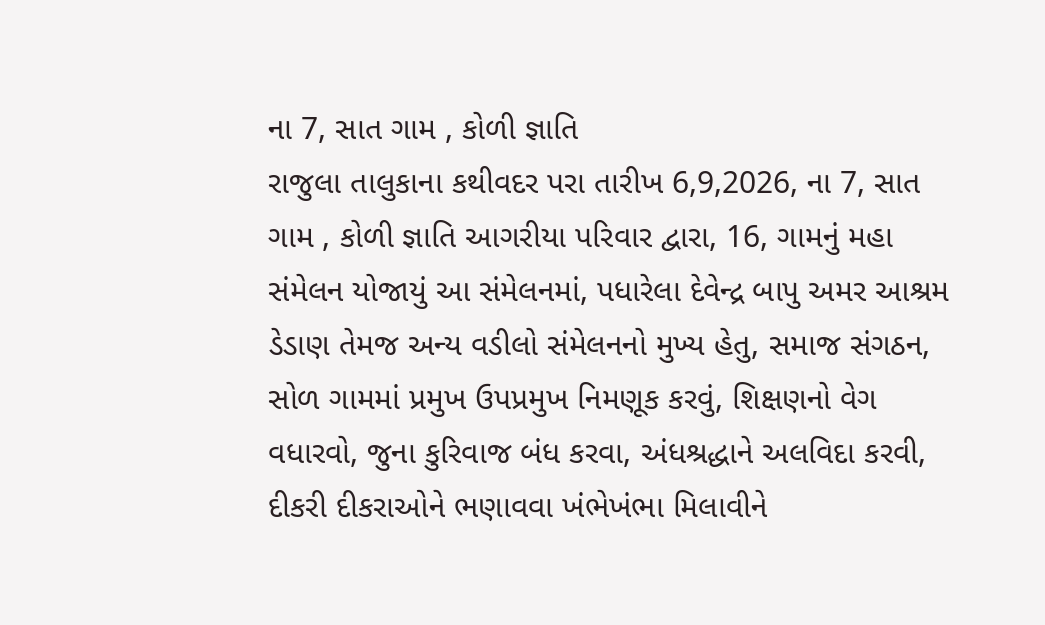ના 7, સાત ગામ , કોળી જ્ઞાતિ
રાજુલા તાલુકાના કથીવદર પરા તારીખ 6,9,2026, ના 7, સાત ગામ , કોળી જ્ઞાતિ આગરીયા પરિવાર દ્વારા, 16, ગામનું મહા સંમેલન યોજાયું આ સંમેલનમાં, પધારેલા દેવેન્દ્ર બાપુ અમર આશ્રમ ડેડાણ તેમજ અન્ય વડીલો સંમેલનનો મુખ્ય હેતુ, સમાજ સંગઠન, સોળ ગામમાં પ્રમુખ ઉપપ્રમુખ નિમણૂક કરવું, શિક્ષણનો વેગ વધારવો, જુના કુરિવાજ બંધ કરવા, અંધશ્રદ્ધાને અલવિદા કરવી, દીકરી દીકરાઓને ભણાવવા ખંભેખંભા મિલાવીને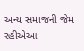અન્ય સમાજની જેમ રહીએઆ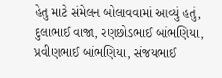હેતુ માટે સંમેલન બોલાવવામાં આવ્યું હતું, દુલાભાઈ વાજા, રણછોડભાઈ બાંભણિયા, પ્રવીણભાઈ બાંભણિયા, સંજયભાઈ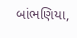બાંભણિયા,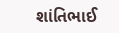શાંતિભાઈ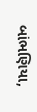બાંભણિયા,